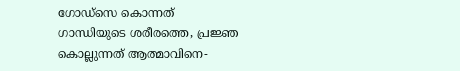ഗോഡ്‌സെ കൊന്നത് ഗാന്ധിയുടെ ശരീരത്തെ, പ്രജ്ഞ കൊല്ലുന്നത് ആത്മാവിനെ-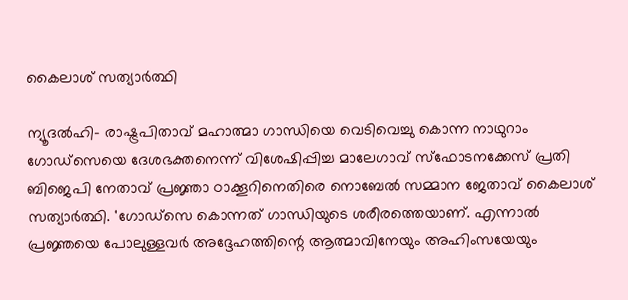കൈലാശ് സത്യാര്‍ത്ഥി

ന്യൂദല്‍ഹി- രാഷ്ട്രപിതാവ് മഹാത്മാ ഗാന്ധിയെ വെടിവെച്ചു കൊന്ന നാഥുറാം ഗോഡ്‌സെയെ ദേശഭക്തനെന്ന് വിശേഷിപ്പിച്ച മാലേഗാവ് സ്‌ഫോടനക്കേസ് പ്രതി ബിജെപി നേതാവ് പ്രജ്ഞാ ഠാക്കൂറിനെതിരെ നൊബേല്‍ സമ്മാന ജേതാവ് കൈലാശ് സത്യാര്‍ത്ഥി. 'ഗോഡ്‌സെ കൊന്നത് ഗാന്ധിയുടെ ശരീരത്തെയാണ്. എന്നാല്‍ പ്രജ്ഞയെ പോലുള്ളവര്‍ അദ്ദേഹത്തിന്റെ ആത്മാവിനേയും അഹിംസയേയും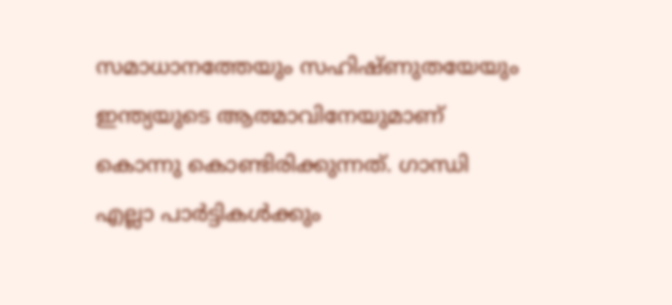സമാധാനത്തേയും സഹിഷ്ണുതയേയും ഇന്ത്യയുടെ ആത്മാവിനേയുമാണ് കൊന്നു കൊണ്ടിരിക്കുന്നത്. ഗാന്ധി എല്ലാ പാര്‍ട്ടികള്‍ക്കും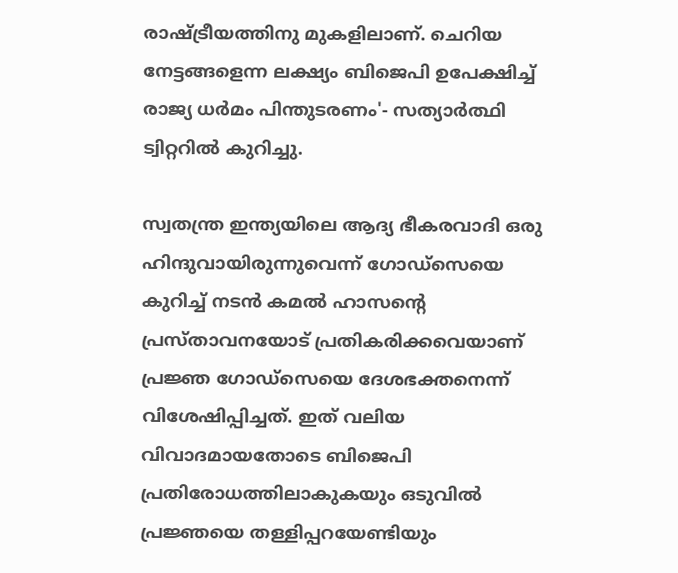രാഷ്ട്രീയത്തിനു മുകളിലാണ്. ചെറിയ നേട്ടങ്ങളെന്ന ലക്ഷ്യം ബിജെപി ഉപേക്ഷിച്ച് രാജ്യ ധര്‍മം പിന്തുടരണം'- സത്യാര്‍ത്ഥി ട്വിറ്ററില്‍ കുറിച്ചു.

സ്വതന്ത്ര ഇന്ത്യയിലെ ആദ്യ ഭീകരവാദി ഒരു ഹിന്ദുവായിരുന്നുവെന്ന് ഗോഡ്‌സെയെ കുറിച്ച് നടന്‍ കമല്‍ ഹാസന്റെ പ്രസ്താവനയോട് പ്രതികരിക്കവെയാണ് പ്രജ്ഞ ഗോഡ്‌സെയെ ദേശഭക്തനെന്ന് വിശേഷിപ്പിച്ചത്. ഇത് വലിയ വിവാദമായതോടെ ബിജെപി പ്രതിരോധത്തിലാകുകയും ഒടുവില്‍ പ്രജ്ഞയെ തള്ളിപ്പറയേണ്ടിയും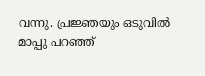വന്നു. പ്രജ്ഞയും ഒടുവില്‍ മാപ്പു പറഞ്ഞ്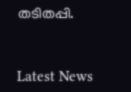തടിതപ്പി.


Latest News